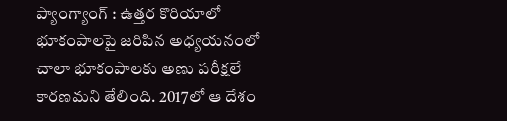ప్యాంగ్యాంగ్ : ఉత్తర కొరియాలో భూకంపాలపై జరిపిన అధ్యయనంలో చాలా భూకంపాలకు అణు పరీక్షలే కారణమని తేలింది. 2017లో ఆ దేశం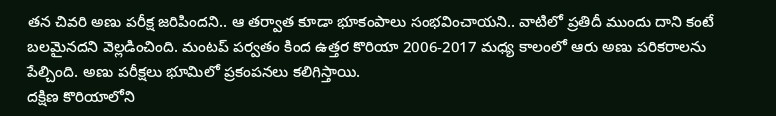తన చివరి అణు పరీక్ష జరిపిందని.. ఆ తర్వాత కూడా భూకంపాలు సంభవించాయని.. వాటిలో ప్రతిదీ ముందు దాని కంటే బలమైనదని వెల్లడించింది. మంటప్ పర్వతం కింద ఉత్తర కొరియా 2006-2017 మధ్య కాలంలో ఆరు అణు పరికరాలను పేల్చింది. అణు పరీక్షలు భూమిలో ప్రకంపనలు కలిగిస్తాయి.
దక్షిణ కొరియాలోని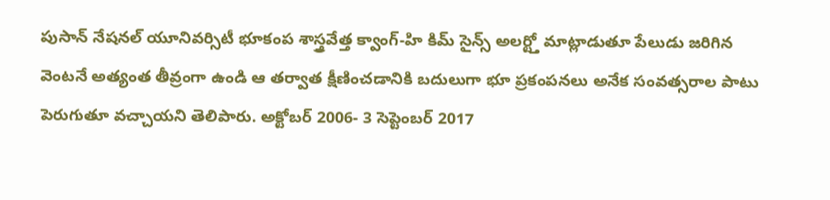పుసాన్ నేషనల్ యూనివర్సిటీ భూకంప శాస్త్రవేత్త క్వాంగ్-హి కిమ్ సైన్స్ అలర్ట్తో మాట్లాడుతూ పేలుడు జరిగిన వెంటనే అత్యంత తీవ్రంగా ఉండి ఆ తర్వాత క్షీణించడానికి బదులుగా భూ ప్రకంపనలు అనేక సంవత్సరాల పాటు పెరుగుతూ వచ్చాయని తెలిపారు. అక్టోబర్ 2006- 3 సెప్టెంబర్ 2017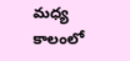మధ్య కాలంలో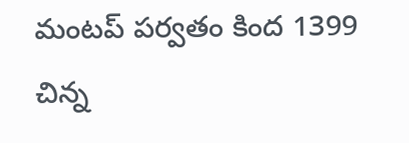మంటప్ పర్వతం కింద 1399 చిన్న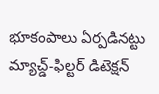భూకంపాలు ఏర్పడినట్టు మ్యాచ్డ్-ఫిల్టర్ డిటెక్షన్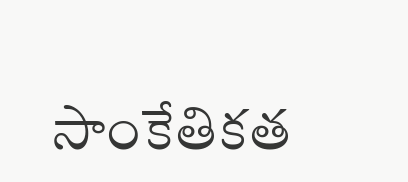సాంకేతికత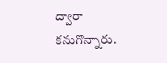ద్వారా కనుగొన్నారు.